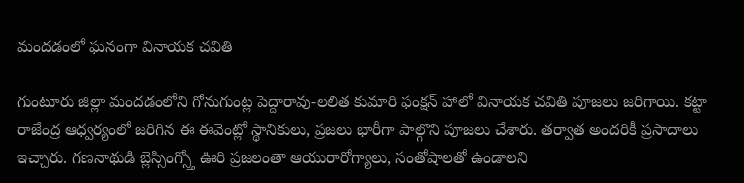మందడంలో ఘనంగా వినాయక చవితి

గుంటూరు జిల్లా మందడంలోని గోనుగుంట్ల పెద్దారావు-లలిత కుమారి ఫంక్షన్ హాలో వినాయక చవితి పూజలు జరిగాయి. కట్టా రాజేంద్ర ఆధ్వర్యంలో జరిగిన ఈ ఈవెంట్లో స్థానికులు, ప్రజలు భారీగా పాల్గొని పూజలు చేశారు. తర్వాత అందరికీ ప్రసాదాలు ఇచ్చారు. గణనాథుడి బ్లెస్సింగ్స్తో ఊరి ప్రజలంతా ఆయురారోగ్యాలు, సంతోషాలతో ఉండాలని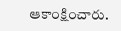ఆకాంక్షించారు.